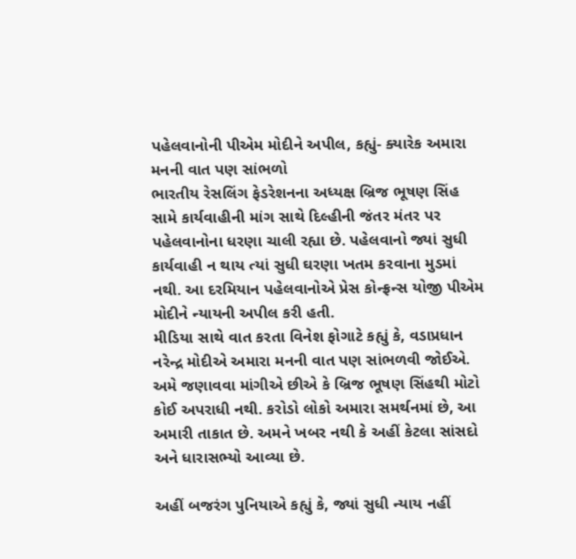પહેલવાનોની પીએમ મોદીને અપીલ, કહ્યું- ક્યારેક અમારા મનની વાત પણ સાંભળો
ભારતીય રેસલિંગ ફેડરેશનના અધ્યક્ષ બ્રિજ ભૂષણ સિંહ સામે કાર્યવાહીની માંગ સાથે દિલ્હીની જંતર મંતર પર પહેલવાનોના ધરણા ચાલી રહ્યા છે. પહેલવાનો જ્યાં સુધી કાર્યવાહી ન થાય ત્યાં સુધી ઘરણા ખતમ કરવાના મુડમાં નથી. આ દરમિયાન પહેલવાનોએ પ્રેસ કોન્ફ્રન્સ યોજી પીએમ મોદીને ન્યાયની અપીલ કરી હતી.
મીડિયા સાથે વાત કરતા વિનેશ ફોગાટે કહ્યું કે, વડાપ્રધાન નરેન્દ્ર મોદીએ અમારા મનની વાત પણ સાંભળવી જોઈએ. અમે જણાવવા માંગીએ છીએ કે બ્રિજ ભૂષણ સિંહથી મોટો કોઈ અપરાધી નથી. કરોડો લોકો અમારા સમર્થનમાં છે, આ અમારી તાકાત છે. અમને ખબર નથી કે અહીં કેટલા સાંસદો અને ધારાસભ્યો આવ્યા છે.

અહીં બજરંગ પુનિયાએ કહ્યું કે, જ્યાં સુધી ન્યાય નહીં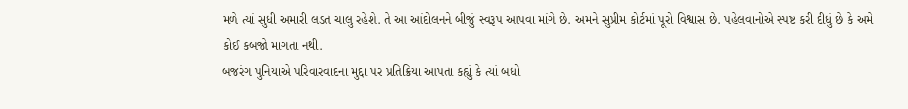મળે ત્યાં સુધી અમારી લડત ચાલુ રહેશે. તે આ આંદોલનને બીજું સ્વરૂપ આપવા માંગે છે. અમને સુપ્રીમ કોર્ટમાં પૂરો વિશ્વાસ છે. પહેલવાનોએ સ્પષ્ટ કરી દીધું છે કે અમે કોઈ કબજો માગતા નથી.
બજરંગ પુનિયાએ પરિવારવાદના મુદ્દા પર પ્રતિક્રિયા આપતા કહ્યું કે ત્યાં બધો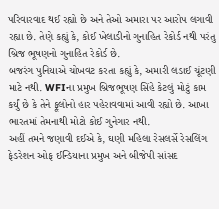પરિવારવાદ થઈ રહ્યો છે અને તેઓ અમારા પર આરોપ લગાવી રહ્યા છે. તેણે કહ્યું કે, કોઈ ખેલાડીનો ગુનાહિત રેકોર્ડ નથી પરંતુ બ્રિજ ભૂષણનો ગુનાહિત રેકોર્ડ છે.
બજરંગ પુનિયાએ ચોખવટ કરતા કહ્યું કે, અમારી લડાઈ ચૂંટણી માટે નથી. WFIના પ્રમુખ બ્રિજભૂષણ સિંહે કેટલું મોટું કામ કર્યું છે કે તેને ફૂલોનો હાર પહેરાવવામાં આવી રહ્યો છે. આખા ભારતમાં તેમનાથી મોટો કોઈ ગુનેગાર નથી.
અહીં તમને જણાવી દઈએ કે, ઘણી મહિલા રેસલર્સે રેસલિંગ ફેડરેશન ઓફ ઈન્ડિયાના પ્રમુખ અને બીજેપી સાંસદ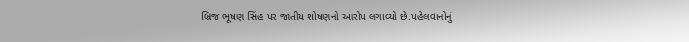બ્રિજ ભૂષણ સિંહ પર જાતીય શોષણનો આરોપ લગાવ્યો છે.પહેલવાનોનું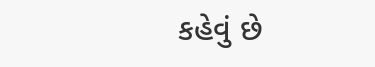કહેવું છે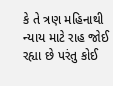કે તે ત્રણ મહિનાથી ન્યાય માટે રાહ જોઈ રહ્યા છે પરંતુ કોઈ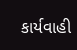કાર્યવાહી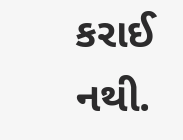કરાઈ નથી.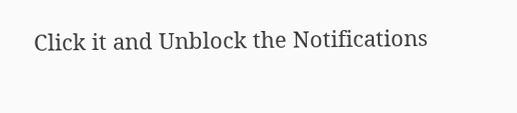Click it and Unblock the Notifications